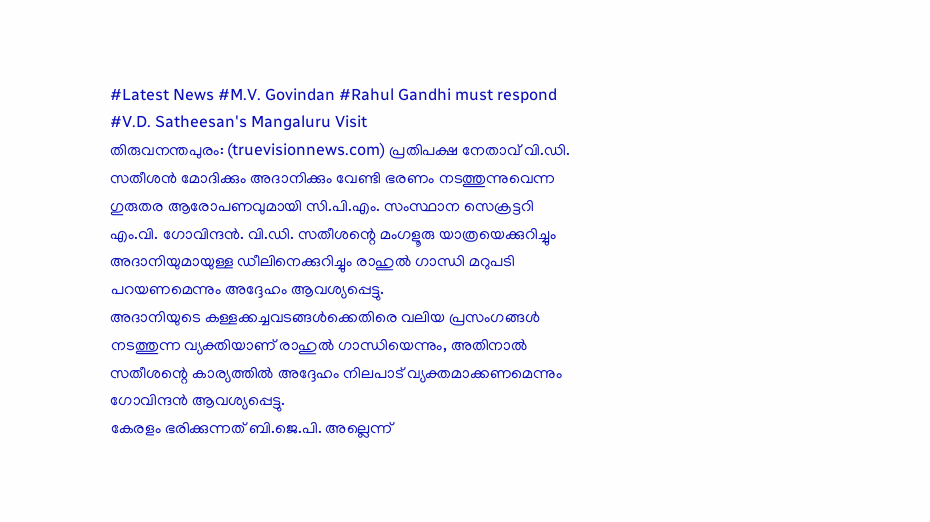#Latest News #M.V. Govindan #Rahul Gandhi must respond #V.D. Satheesan's Mangaluru Visit
തിരുവനന്തപുരം: (truevisionnews.com) പ്രതിപക്ഷ നേതാവ് വി.ഡി. സതീശൻ മോദിക്കും അദാനിക്കും വേണ്ടി ഭരണം നടത്തുന്നുവെന്ന ഗുരുതര ആരോപണവുമായി സി.പി.എം. സംസ്ഥാന സെക്രട്ടറി എം.വി. ഗോവിന്ദൻ. വി.ഡി. സതീശന്റെ മംഗളൂരു യാത്രയെക്കുറിച്ചും അദാനിയുമായുള്ള ഡീലിനെക്കുറിച്ചും രാഹുൽ ഗാന്ധി മറുപടി പറയണമെന്നും അദ്ദേഹം ആവശ്യപ്പെട്ടു.
അദാനിയുടെ കള്ളക്കച്ചവടങ്ങൾക്കെതിരെ വലിയ പ്രസംഗങ്ങൾ നടത്തുന്ന വ്യക്തിയാണ് രാഹുൽ ഗാന്ധിയെന്നും, അതിനാൽ സതീശന്റെ കാര്യത്തിൽ അദ്ദേഹം നിലപാട് വ്യക്തമാക്കണമെന്നും ഗോവിന്ദൻ ആവശ്യപ്പെട്ടു.
കേരളം ഭരിക്കുന്നത് ബി.ജെ.പി. അല്ലെന്ന്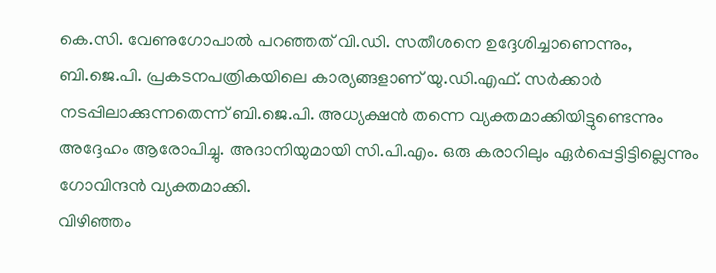കെ.സി. വേണുഗോപാൽ പറഞ്ഞത് വി.ഡി. സതീശനെ ഉദ്ദേശിച്ചാണെന്നും, ബി.ജെ.പി. പ്രകടനപത്രികയിലെ കാര്യങ്ങളാണ് യു.ഡി.എഫ്. സർക്കാർ നടപ്പിലാക്കുന്നതെന്ന് ബി.ജെ.പി. അധ്യക്ഷൻ തന്നെ വ്യക്തമാക്കിയിട്ടുണ്ടെന്നും അദ്ദേഹം ആരോപിച്ചു. അദാനിയുമായി സി.പി.എം. ഒരു കരാറിലും ഏർപ്പെട്ടിട്ടില്ലെന്നും ഗോവിന്ദൻ വ്യക്തമാക്കി.
വിഴിഞ്ഞം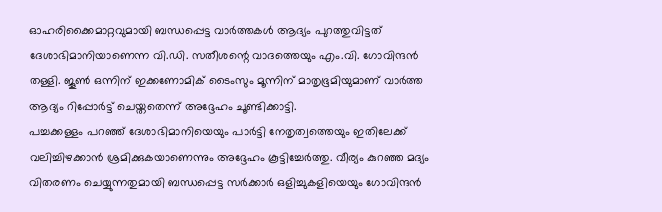ഓഹരിക്കൈമാറ്റവുമായി ബന്ധപ്പെട്ട വാർത്തകൾ ആദ്യം പുറത്തുവിട്ടത് ദേശാഭിമാനിയാണെന്ന വി.ഡി. സതീശന്റെ വാദത്തെയും എം.വി. ഗോവിന്ദൻ തള്ളി. ജൂൺ ഒന്നിന് ഇക്കണോമിക് ടൈംസും മൂന്നിന് മാതൃഭൂമിയുമാണ് വാർത്ത ആദ്യം റിപ്പോർട്ട് ചെയ്തതെന്ന് അദ്ദേഹം ചൂണ്ടിക്കാട്ടി.
പച്ചക്കള്ളം പറഞ്ഞ് ദേശാഭിമാനിയെയും പാർട്ടി നേതൃത്വത്തെയും ഇതിലേക്ക് വലിച്ചിഴക്കാൻ ശ്രമിക്കുകയാണെന്നും അദ്ദേഹം കൂട്ടിച്ചേർത്തു. വീര്യം കുറഞ്ഞ മദ്യം വിതരണം ചെയ്യുന്നതുമായി ബന്ധപ്പെട്ട സർക്കാർ ഒളിച്ചുകളിയെയും ഗോവിന്ദൻ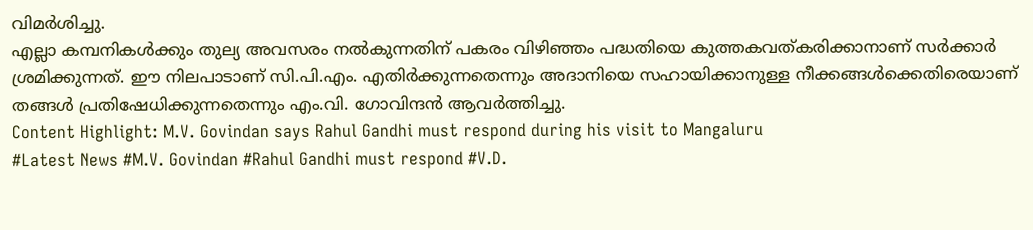വിമർശിച്ചു.
എല്ലാ കമ്പനികൾക്കും തുല്യ അവസരം നൽകുന്നതിന് പകരം വിഴിഞ്ഞം പദ്ധതിയെ കുത്തകവത്കരിക്കാനാണ് സർക്കാർ ശ്രമിക്കുന്നത്. ഈ നിലപാടാണ് സി.പി.എം. എതിർക്കുന്നതെന്നും അദാനിയെ സഹായിക്കാനുള്ള നീക്കങ്ങൾക്കെതിരെയാണ് തങ്ങൾ പ്രതിഷേധിക്കുന്നതെന്നും എം.വി. ഗോവിന്ദൻ ആവർത്തിച്ചു.
Content Highlight: M.V. Govindan says Rahul Gandhi must respond during his visit to Mangaluru
#Latest News #M.V. Govindan #Rahul Gandhi must respond #V.D.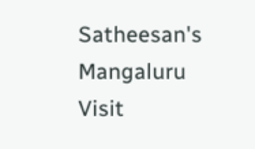Satheesan's Mangaluru Visit